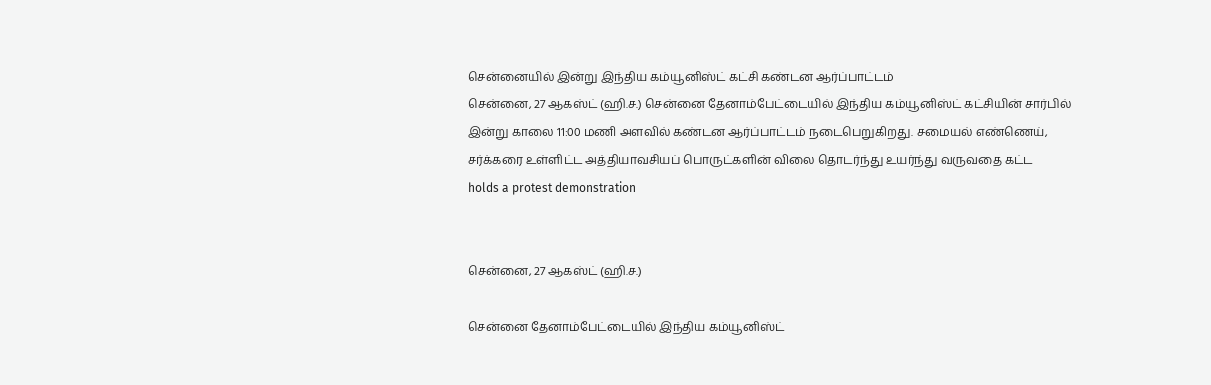சென்னையில் இன்று இந்திய கம்யூனிஸ்ட் கட்சி கண்டன ஆர்ப்பாட்டம்
சென்னை, 27 ஆகஸ்ட் (ஹி.ச.) சென்னை தேனாம்பேட்டையில் இந்திய கம்யூனிஸ்ட் கட்சியின் சார்பில் இன்று காலை 11:00 மணி அளவில் கண்டன ஆர்ப்பாட்டம் நடைபெறுகிறது. சமையல் எண்ணெய், சர்க்கரை உள்ளிட்ட அத்தியாவசியப் பொருட்களின் விலை தொடர்ந்து உயர்ந்து வருவதை கட்ட
holds a protest demonstration


சென்னை, 27 ஆகஸ்ட் (ஹி.ச.)

சென்னை தேனாம்பேட்டையில் இந்திய கம்யூனிஸ்ட்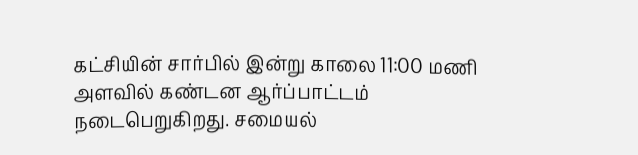கட்சியின் சார்பில் இன்று காலை 11:00 மணி அளவில் கண்டன ஆர்ப்பாட்டம் நடைபெறுகிறது. சமையல்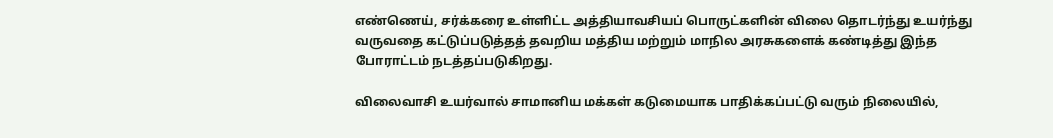எண்ணெய், சர்க்கரை உள்ளிட்ட அத்தியாவசியப் பொருட்களின் விலை தொடர்ந்து உயர்ந்து வருவதை கட்டுப்படுத்தத் தவறிய மத்திய மற்றும் மாநில அரசுகளைக் கண்டித்து இந்த போராட்டம் நடத்தப்படுகிறது.

விலைவாசி உயர்வால் சாமானிய மக்கள் கடுமையாக பாதிக்கப்பட்டு வரும் நிலையில்,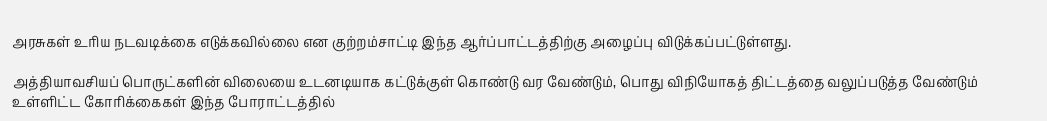அரசுகள் உரிய நடவடிக்கை எடுக்கவில்லை என குற்றம்சாட்டி இந்த ஆர்ப்பாட்டத்திற்கு அழைப்பு விடுக்கப்பட்டுள்ளது.

அத்தியாவசியப் பொருட்களின் விலையை உடனடியாக கட்டுக்குள் கொண்டு வர வேண்டும், பொது விநியோகத் திட்டத்தை வலுப்படுத்த வேண்டும் உள்ளிட்ட கோரிக்கைகள் இந்த போராட்டத்தில்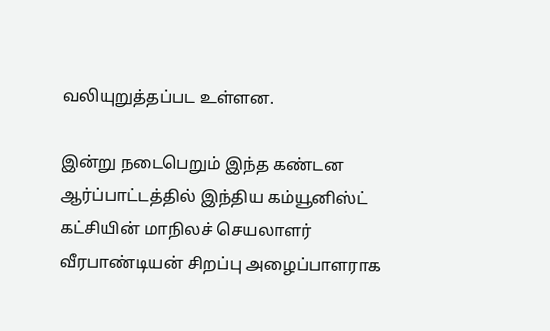வலியுறுத்தப்பட உள்ளன.

இன்று நடைபெறும் இந்த கண்டன ஆர்ப்பாட்டத்தில் இந்திய கம்யூனிஸ்ட் கட்சியின் மாநிலச் செயலாளர் வீரபாண்டியன் சிறப்பு அழைப்பாளராக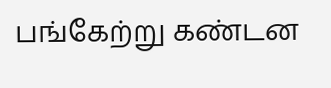பங்கேற்று கண்டன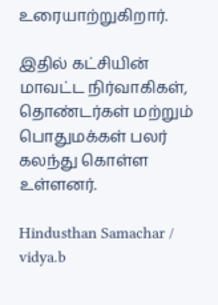உரையாற்றுகிறார்.

இதில் கட்சியின் மாவட்ட நிர்வாகிகள், தொண்டர்கள் மற்றும் பொதுமக்கள் பலர் கலந்து கொள்ள உள்ளனர்.

Hindusthan Samachar / vidya.b